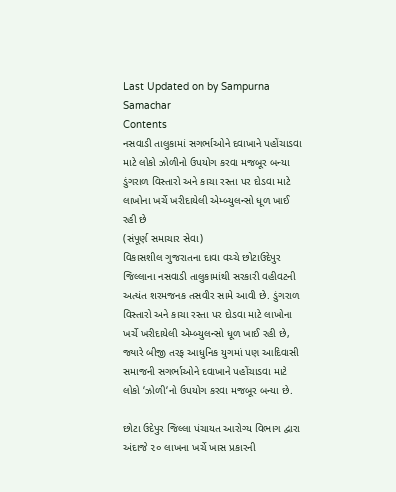Last Updated on by Sampurna Samachar
Contents
નસવાડી તાલુકામાં સગર્ભાઓને દવાખાને પહોંચાડવા માટે લોકો ઝોળીનો ઉપયોગ કરવા મજબૂર બન્યા
ડુંગરાળ વિસ્તારો અને કાચા રસ્તા પર દોડવા માટે લાખોના ખર્ચે ખરીદાયેલી એમ્બ્યુલન્સો ધૂળ ખાઈ રહી છે
(સંપૂર્ણ સમાચાર સેવા)
વિકાસશીલ ગુજરાતના દાવા વચ્ચે છોટાઉદેપુર જિલ્લાના નસવાડી તાલુકામાંથી સરકારી વહીવટની અત્યંત શરમજનક તસવીર સામે આવી છે. ડુંગરાળ વિસ્તારો અને કાચા રસ્તા પર દોડવા માટે લાખોના ખર્ચે ખરીદાયેલી એમ્બ્યુલન્સો ધૂળ ખાઈ રહી છે, જ્યારે બીજી તરફ આધુનિક યુગમાં પણ આદિવાસી સમાજની સગર્ભાઓને દવાખાને પહોંચાડવા માટે લોકો ‘ઝોળી‘નો ઉપયોગ કરવા મજબૂર બન્યા છે.

છોટા ઉદેપુર જિલ્લા પંચાયત આરોગ્ય વિભાગ દ્વારા અંદાજે ૨૦ લાખના ખર્ચે ખાસ પ્રકારની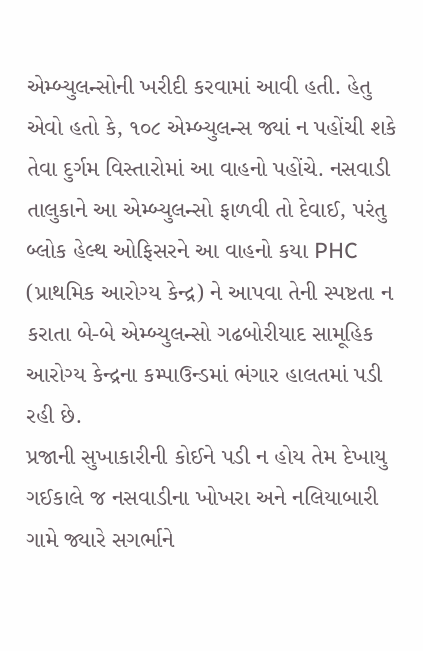એમ્બ્યુલન્સોની ખરીદી કરવામાં આવી હતી. હેતુ એવો હતો કે, ૧૦૮ એમ્બ્યુલન્સ જ્યાં ન પહોંચી શકે તેવા દુર્ગમ વિસ્તારોમાં આ વાહનો પહોંચે. નસવાડી તાલુકાને આ એમ્બ્યુલન્સો ફાળવી તો દેવાઈ, પરંતુ બ્લોક હેલ્થ ઓફિસરને આ વાહનો કયા PHC (પ્રાથમિક આરોગ્ય કેન્દ્ર) ને આપવા તેની સ્પષ્ટતા ન કરાતા બે-બે એમ્બ્યુલન્સો ગઢબોરીયાદ સામૂહિક આરોગ્ય કેન્દ્રના કમ્પાઉન્ડમાં ભંગાર હાલતમાં પડી રહી છે.
પ્રજાની સુખાકારીની કોઈને પડી ન હોય તેમ દેખાયુ
ગઈકાલે જ નસવાડીના ખોખરા અને નલિયાબારી ગામે જ્યારે સગર્ભાને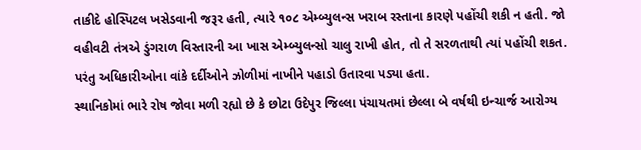તાકીદે હોસ્પિટલ ખસેડવાની જરૂર હતી, ત્યારે ૧૦૮ એમ્બ્યુલન્સ ખરાબ રસ્તાના કારણે પહોંચી શકી ન હતી. જો વહીવટી તંત્રએ ડુંગરાળ વિસ્તારની આ ખાસ એમ્બ્યુલન્સો ચાલુ રાખી હોત, તો તે સરળતાથી ત્યાં પહોંચી શકત. પરંતુ અધિકારીઓના વાંકે દર્દીઓને ઝોળીમાં નાખીને પહાડો ઉતારવા પડ્યા હતા.
સ્થાનિકોમાં ભારે રોષ જોવા મળી રહ્યો છે કે છોટા ઉદેપુર જિલ્લા પંચાયતમાં છેલ્લા બે વર્ષથી ઇન્ચાર્જ આરોગ્ય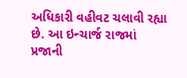અધિકારી વહીવટ ચલાવી રહ્યા છે. આ ઇન્ચાર્જ રાજમાં પ્રજાની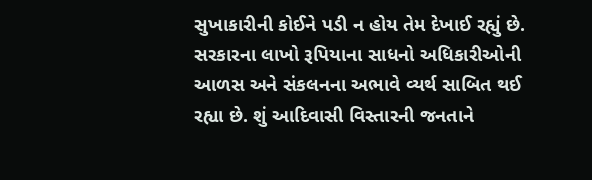સુખાકારીની કોઈને પડી ન હોય તેમ દેખાઈ રહ્યું છે. સરકારના લાખો રૂપિયાના સાધનો અધિકારીઓની આળસ અને સંકલનના અભાવે વ્યર્થ સાબિત થઈ રહ્યા છે. શું આદિવાસી વિસ્તારની જનતાને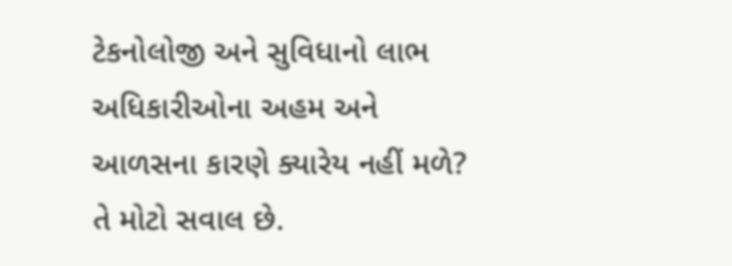ટેકનોલોજી અને સુવિધાનો લાભ અધિકારીઓના અહમ અને આળસના કારણે ક્યારેય નહીં મળે? તે મોટો સવાલ છે.